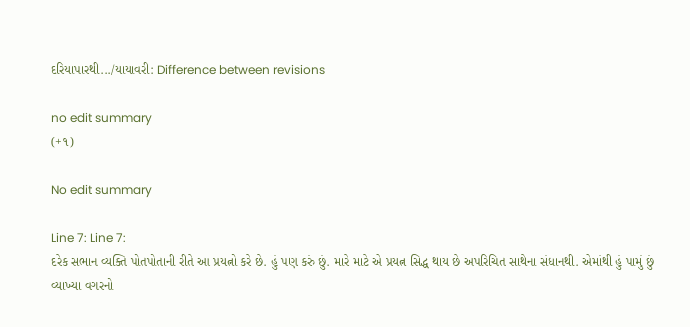દરિયાપારથી.../યાયાવરી: Difference between revisions

no edit summary
(+૧)

No edit summary

Line 7: Line 7:
દરેક સભાન વ્યક્તિ પોતપોતાની રીતે આ પ્રયત્નો કરે છે. હું પણ કરું છું. મારે માટે એ પ્રયત્ન સિદ્ધ થાય છે અપરિચિત સાથેના સંધાનથી. એમાંથી હું પામું છું વ્યાખ્યા વગરનો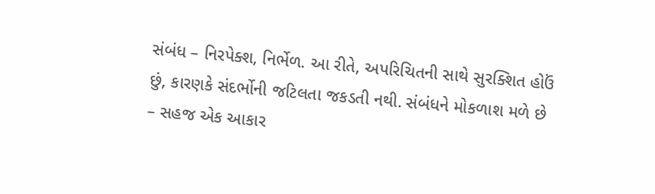સંબંધ – નિરપેક્શ, નિર્ભેળ. આ રીતે, અપરિચિતની સાથે સુરક્શિત હોઉં છું, કારણકે સંદર્ભોની જટિલતા જકડતી નથી. સંબંધને મોકળાશ મળે છે – સહજ એક આકાર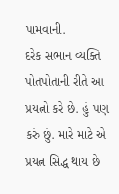પામવાની.
દરેક સભાન વ્યક્તિ પોતપોતાની રીતે આ પ્રયત્નો કરે છે. હું પણ કરું છું. મારે માટે એ પ્રયત્ન સિદ્ધ થાય છે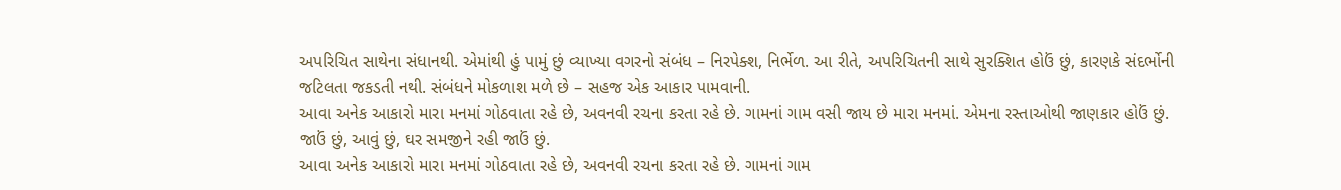અપરિચિત સાથેના સંધાનથી. એમાંથી હું પામું છું વ્યાખ્યા વગરનો સંબંધ – નિરપેક્શ, નિર્ભેળ. આ રીતે, અપરિચિતની સાથે સુરક્શિત હોઉં છું, કારણકે સંદર્ભોની જટિલતા જકડતી નથી. સંબંધને મોકળાશ મળે છે – સહજ એક આકાર પામવાની.
આવા અનેક આકારો મારા મનમાં ગોઠવાતા રહે છે, અવનવી રચના કરતા રહે છે. ગામનાં ગામ વસી જાય છે મારા મનમાં. એમના રસ્તાઓથી જાણકાર હોઉં છું. જાઉં છું, આવું છું, ઘર સમજીને રહી જાઉં છું.
આવા અનેક આકારો મારા મનમાં ગોઠવાતા રહે છે, અવનવી રચના કરતા રહે છે. ગામનાં ગામ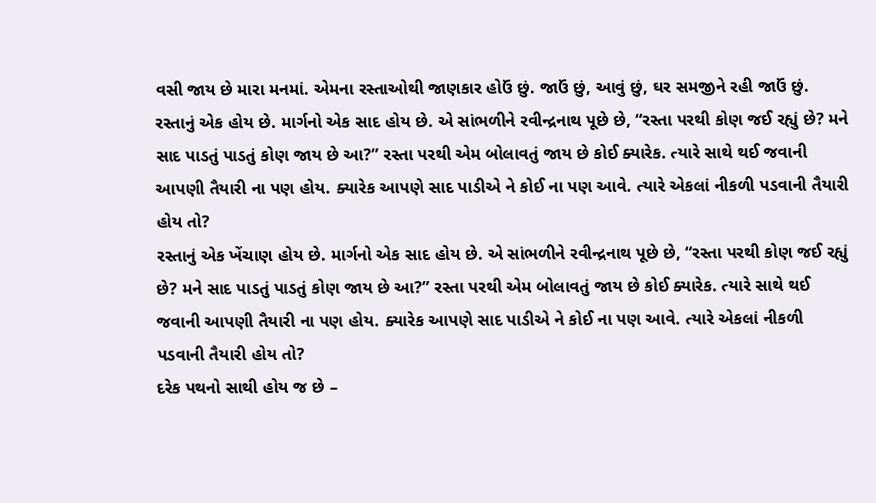વસી જાય છે મારા મનમાં. એમના રસ્તાઓથી જાણકાર હોઉં છું. જાઉં છું, આવું છું, ઘર સમજીને રહી જાઉં છું.
રસ્તાનું એક હોય છે. માર્ગનો એક સાદ હોય છે. એ સાંભળીને રવીન્દ્રનાથ પૂછે છે, “રસ્તા પરથી કોણ જઈ રહ્યું છે? મને સાદ પાડતું પાડતું કોણ જાય છે આ?” રસ્તા પરથી એમ બોલાવતું જાય છે કોઈ ક્યારેક. ત્યારે સાથે થઈ જવાની આપણી તૈયારી ના પણ હોય. ક્યારેક આપણે સાદ પાડીએ ને કોઈ ના પણ આવે. ત્યારે એકલાં નીકળી પડવાની તૈયારી હોય તો?
રસ્તાનું એક ખેંચાણ હોય છે. માર્ગનો એક સાદ હોય છે. એ સાંભળીને રવીન્દ્રનાથ પૂછે છે, “રસ્તા પરથી કોણ જઈ રહ્યું છે? મને સાદ પાડતું પાડતું કોણ જાય છે આ?” રસ્તા પરથી એમ બોલાવતું જાય છે કોઈ ક્યારેક. ત્યારે સાથે થઈ જવાની આપણી તૈયારી ના પણ હોય. ક્યારેક આપણે સાદ પાડીએ ને કોઈ ના પણ આવે. ત્યારે એકલાં નીકળી પડવાની તૈયારી હોય તો?
દરેક પથનો સાથી હોય જ છે –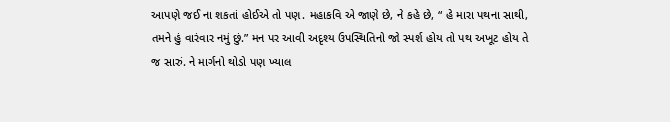આપણે જઈ ના શકતાં હોઈએ તો પણ. મહાકવિ એ જાણે છે, ને કહે છે, “ હે મારા પથના સાથી, તમને હું વારંવાર નમું છું.” મન પર આવી અદૃશ્ય ઉપસ્થિતિનો જો સ્પર્શ હોય તો પથ અખૂટ હોય તે જ સારું. ને માર્ગનો થોડો પણ ખ્યાલ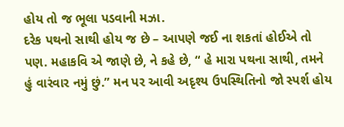હોય તો જ ભૂલા પડવાની મઝા.
દરેક પથનો સાથી હોય જ છે – આપણે જઈ ના શકતાં હોઈએ તો પણ. મહાકવિ એ જાણે છે, ને કહે છે, “ હે મારા પથના સાથી, તમને હું વારંવાર નમું છું.” મન પર આવી અદૃશ્ય ઉપસ્થિતિનો જો સ્પર્શ હોય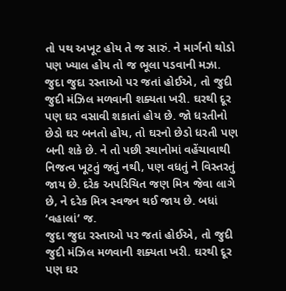તો પથ અખૂટ હોય તે જ સારું. ને માર્ગનો થોડો પણ ખ્યાલ હોય તો જ ભૂલા પડવાની મઝા.
જુદા જુદા રસ્તાઓ પર જતાં હોઈએ, તો જુદી જુદી મંઝિલ મળવાની શક્યતા ખરી. ઘરથી દૂર પણ ઘર વસાવી શકાતાં હોય છે. જો ધરતીનો છેડો ઘર બનતો હોય, તો ઘરનો છેડો ધરતી પણ બની શકે છે. ને તો પછી સ્થાનોમાં વહેંચાવાથી નિજત્વ ખૂટતું જતું નથી, પણ વધતું ને વિસ્તરતું જાય છે. દરેક અપરિચિત જણ મિત્ર જેવા લાગે છે, ને દરેક મિત્ર સ્વજન થઈ જાય છે. બધાં ‘વહાલાં’ જ.
જુદા જુદા રસ્તાઓ પર જતાં હોઈએ, તો જુદી જુદી મંઝિલ મળવાની શક્યતા ખરી. ઘરથી દૂર પણ ઘર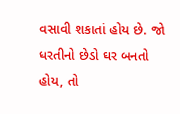વસાવી શકાતાં હોય છે. જો ધરતીનો છેડો ઘર બનતો હોય, તો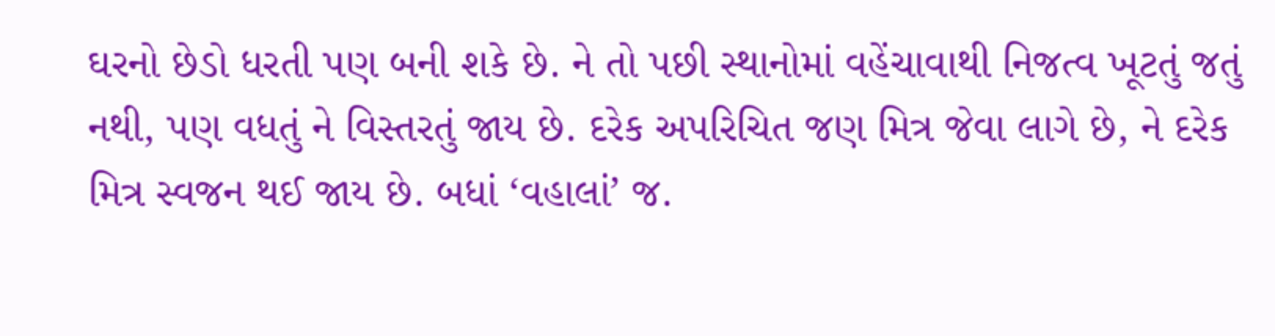ઘરનો છેડો ધરતી પણ બની શકે છે. ને તો પછી સ્થાનોમાં વહેંચાવાથી નિજત્વ ખૂટતું જતું નથી, પણ વધતું ને વિસ્તરતું જાય છે. દરેક અપરિચિત જણ મિત્ર જેવા લાગે છે, ને દરેક મિત્ર સ્વજન થઈ જાય છે. બધાં ‘વહાલાં’ જ.